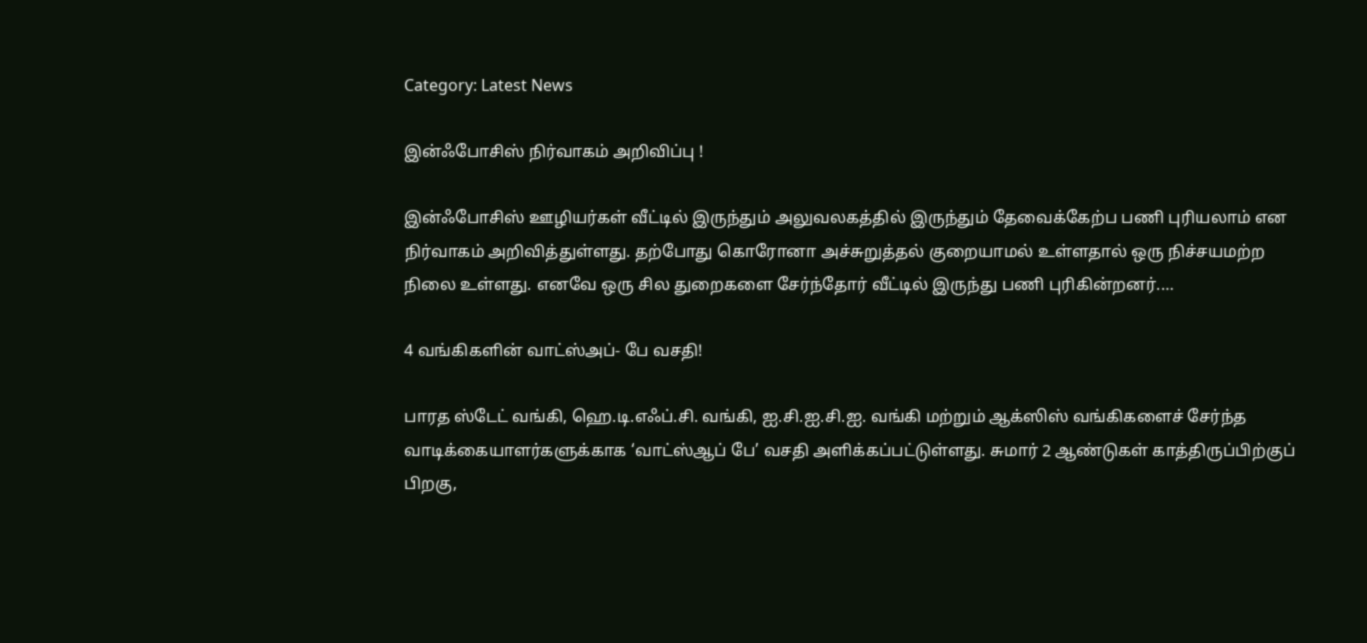Category: Latest News

இன்ஃபோசிஸ் நிர்வாகம் அறிவிப்பு !

இன்ஃபோசிஸ் ஊழியர்கள் வீட்டில் இருந்தும் அலுவலகத்தில் இருந்தும் தேவைக்கேற்ப பணி புரியலாம் என நிர்வாகம் அறிவித்துள்ளது. தற்போது கொரோனா அச்சுறுத்தல் குறையாமல் உள்ளதால் ஒரு நிச்சயமற்ற நிலை உள்ளது. எனவே ஒரு சில துறைகளை சேர்ந்தோர் வீட்டில் இருந்து பணி புரிகின்றனர்.…

4 வங்கிகளின் வாட்ஸ்அப்- பே வசதி!

பாரத ஸ்டேட் வங்கி, ஹெ.டி.எஃப்.சி. வங்கி, ஐ.சி.ஐ.சி.ஐ. வங்கி மற்றும் ஆக்ஸிஸ் வங்கிகளைச் சேர்ந்த வாடிக்கையாளர்களுக்காக ‘வாட்ஸ்ஆப் பே’ வசதி அளிக்கப்பட்டுள்ளது. சுமார் 2 ஆண்டுகள் காத்திருப்பிற்குப் பிறகு,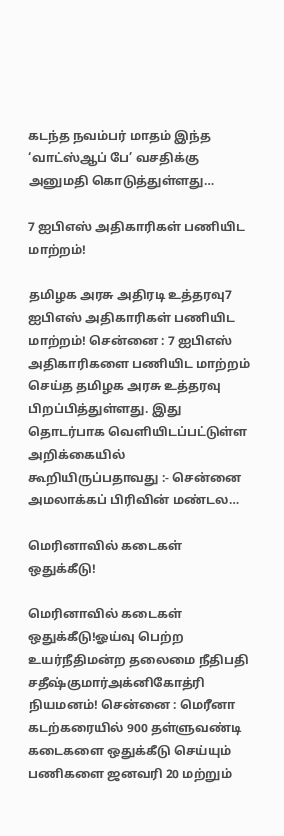கடந்த நவம்பர் மாதம் இந்த ‘வாட்ஸ்ஆப் பே’ வசதிக்கு அனுமதி கொடுத்துள்ளது…

7 ஐபிஎஸ் அதிகாரிகள் பணியிட மாற்றம்!

தமிழக அரசு அதிரடி உத்தரவு7 ஐபிஎஸ் அதிகாரிகள் பணியிட மாற்றம்! சென்னை : 7 ஐபிஎஸ் அதிகாரிகளை பணியிட மாற்றம் செய்த தமிழக அரசு உத்தரவு பிறப்பித்துள்ளது. இது தொடர்பாக வெளியிடப்பட்டுள்ள அறிக்கையில் கூறியிருப்பதாவது :- சென்னை அமலாக்கப் பிரிவின் மண்டல…

மெரினாவில் கடைகள் ஒதுக்கீடு!

மெரினாவில் கடைகள் ஒதுக்கீடு!ஓய்வு பெற்ற உயர்நீதிமன்ற தலைமை நீதிபதி சதீஷ்குமார்அக்னிகோத்ரி நியமனம்! சென்னை : மெரீனா கடற்கரையில் 900 தள்ளுவண்டி கடைகளை ஒதுக்கீடு செய்யும் பணிகளை ஜனவரி 20 மற்றும்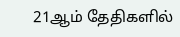21ஆம் தேதிகளில்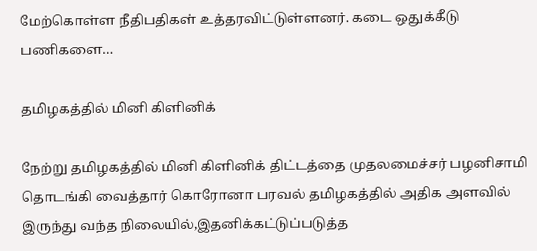மேற்கொள்ள நீதிபதிகள் உத்தரவிட்டுள்ளனர். கடை ஒதுக்கீடு பணிகளை…

தமிழகத்தில் மினி கிளினிக்

நேற்று தமிழகத்தில் மினி கிளினிக் திட்டத்தை முதலமைச்சர் பழனிசாமி தொடங்கி வைத்தார் கொரோனா பரவல் தமிழகத்தில் அதிக அளவில் இருந்து வந்த நிலையில்,இதனிக்கட்டுப்படுத்த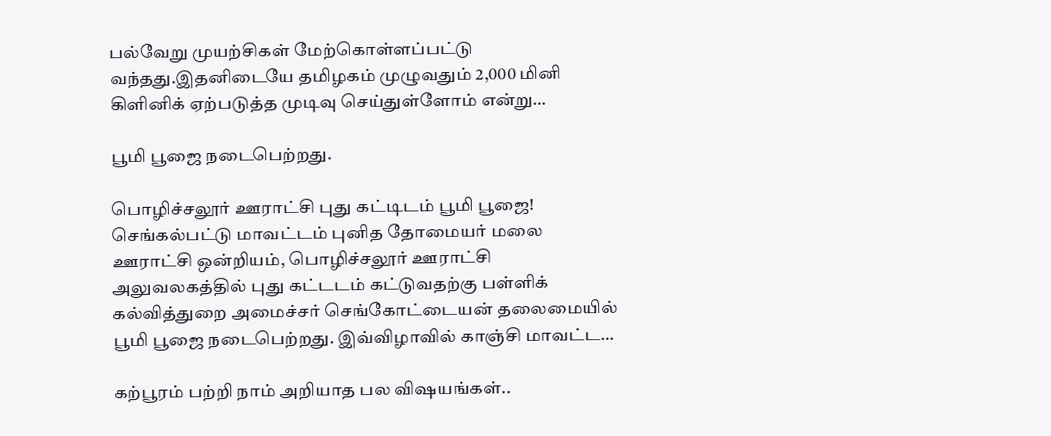பல்வேறு முயற்சிகள் மேற்கொள்ளப்பட்டு வந்தது.இதனிடையே தமிழகம் முழுவதும் 2,000 மினி கிளினிக் ஏற்படுத்த முடிவு செய்துள்ளோம் என்று…

பூமி பூஜை நடைபெற்றது.

பொழிச்சலூர் ஊராட்சி புது கட்டிடம் பூமி பூஜை! செங்கல்பட்டு மாவட்டம் புனித தோமையர் மலை ஊராட்சி ஒன்றியம், பொழிச்சலூர் ஊராட்சி அலுவலகத்தில் புது கட்டடம் கட்டுவதற்கு பள்ளிக் கல்வித்துறை அமைச்சர் செங்கோட்டையன் தலைமையில் பூமி பூஜை நடைபெற்றது. இவ்விழாவில் காஞ்சி மாவட்ட…

கற்பூரம் பற்றி நாம் அறியாத பல விஷயங்கள்..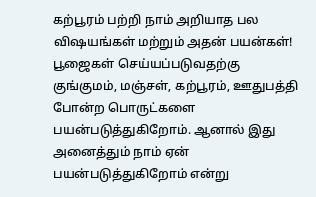கற்பூரம் பற்றி நாம் அறியாத பல விஷயங்கள் மற்றும் அதன் பயன்கள்! பூஜைகள் செய்யப்படுவதற்கு குங்குமம், மஞ்சள், கற்பூரம், ஊதுபத்தி போன்ற பொருட்களை பயன்படுத்துகிறோம். ஆனால் இது அனைத்தும் நாம் ஏன் பயன்படுத்துகிறோம் என்று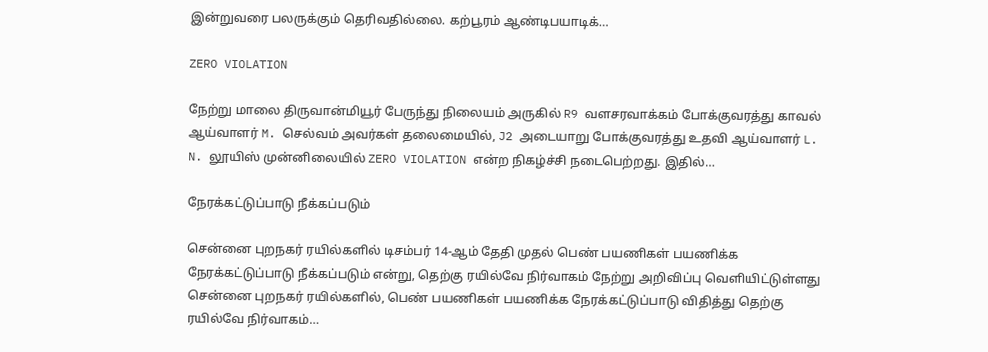இன்றுவரை பலருக்கும் தெரிவதில்லை. கற்பூரம் ஆண்டிபயாடிக்…

ZERO VIOLATION

நேற்று மாலை திருவான்மியூர் பேருந்து நிலையம் அருகில் R9 வளசரவாக்கம் போக்குவரத்து காவல் ஆய்வாளர் M. செல்வம் அவர்கள் தலைமையில், J2 அடையாறு போக்குவரத்து உதவி ஆய்வாளர் L. N. லூயிஸ் முன்னிலையில் ZERO VIOLATION என்ற நிகழ்ச்சி நடைபெற்றது. இதில்…

நேரக்கட்டுப்பாடு நீக்கப்படும்

சென்னை புறநகர் ரயில்களில் டிசம்பர் 14-ஆம் தேதி முதல் பெண் பயணிகள் பயணிக்க நேரக்கட்டுப்பாடு நீக்கப்படும் என்று, தெற்கு ரயில்வே நிர்வாகம் நேற்று அறிவிப்பு வெளியிட்டுள்ளது சென்னை புறநகர் ரயில்களில், பெண் பயணிகள் பயணிக்க நேரக்கட்டுப்பாடு விதித்து தெற்கு ரயில்வே நிர்வாகம்…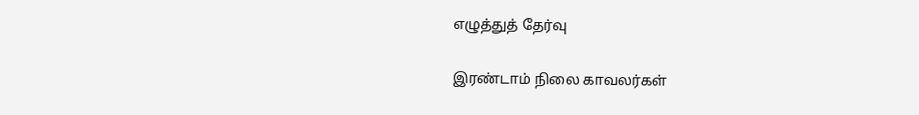எழுத்துத் தேர்வு

இரண்டாம் நிலை காவலர்கள்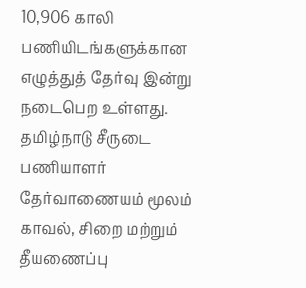10,906 காலி பணியிடங்களுக்கான எழுத்துத் தேர்வு இன்று நடைபெற உள்ளது. தமிழ்நாடு சீருடை பணியாளர் தேர்வாணையம் மூலம் காவல், சிறை மற்றும் தீயணைப்பு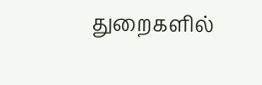துறைகளில்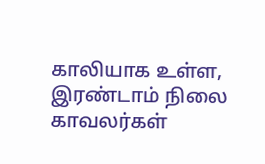காலியாக உள்ள, இரண்டாம் நிலை காவலர்கள்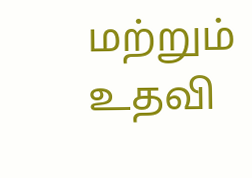மற்றும் உதவி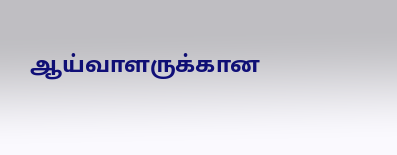ஆய்வாளருக்கான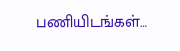பணியிடங்கள்…